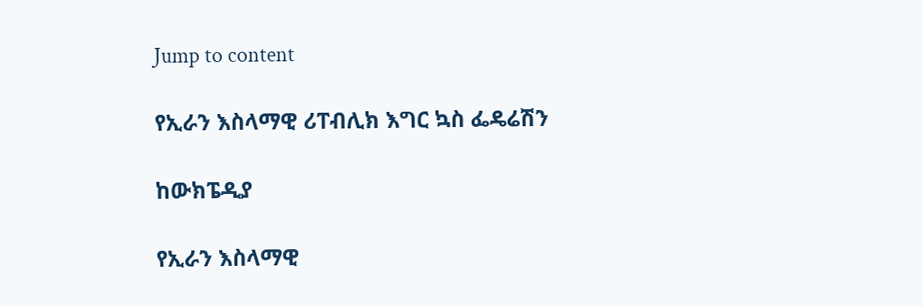Jump to content

የኢራን እስላማዊ ሪፐብሊክ እግር ኳስ ፌዴሬሽን

ከውክፔዲያ

የኢራን እስላማዊ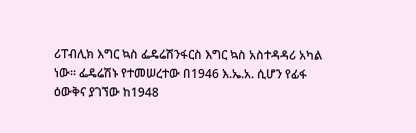ሪፐብሊክ እግር ኳስ ፌዴሬሽንፋርስ እግር ኳስ አስተዳዳሪ አካል ነው። ፌዴሬሽኑ የተመሠረተው በ1946 እ.ኤ.አ. ሲሆን የፊፋ ዕውቅና ያገኘው ከ1948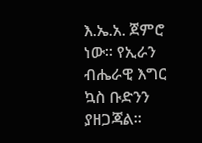እ.ኤ.አ. ጀምሮ ነው። የኢራን ብሔራዊ እግር ኳስ ቡድንን ያዘጋጃል።